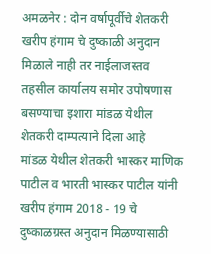अमळनेर : दोन वर्षापूर्वीचे शेतकरी खरीप हंगाम चे दुष्काळी अनुदान मिळाले नाही तर नाईलाजस्तव तहसील कार्यालय समोर उपोषणास बसण्याचा इशारा मांडळ येथील शेतकरी दाम्पत्याने दिला आहे
मांडळ येथील शेतकरी भास्कर माणिक पाटील व भारती भास्कर पाटील यांनी खरीप हंगाम 2018 - 19 चे दुष्काळग्रस्त अनुदान मिळण्यासाठी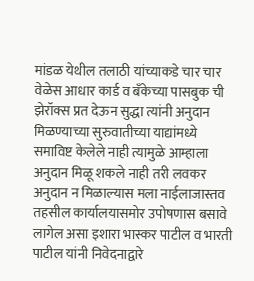मांडळ येथील तलाठी यांच्याकडे चार चार वेळेस आधार कार्ड व बँकेच्या पासबुक ची झेरॉक्स प्रत देऊन सुद्धा त्यांनी अनुदान मिळण्याच्या सुरुवातीच्या याद्यांमध्ये समाविष्ट केलेले नाही त्यामुळे आम्हाला अनुदान मिळू शकले नाही तरी लवकर अनुदान न मिळाल्यास मला नाईलाजास्तव तहसील कार्यालयासमोर उपोषणास बसावे लागेल असा इशारा भास्कर पाटील व भारती पाटील यांनी निवेदनाद्वारे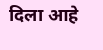दिला आहे